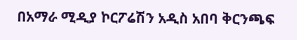በአማራ ሚዲያ ኮርፖሬሽን አዲስ አበባ ቅርንጫፍ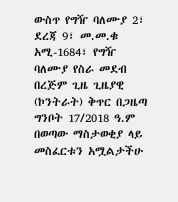ውስጥ የግዥ ባለሙያ 2፣ ደረጃ 9፣ መ.መ.ቁ አሚ-1684፣ የግዥ ባለሙያ የስራ መደብ በረጅም ጊዜ ጊዜያዊ (ኮንትራት) ቅጥር በጋዜጣ ግንቦት 17/2018 ዓ.ም በወጣው ማስታወቂያ ላይ መስፈርቱን አሟልታችሁ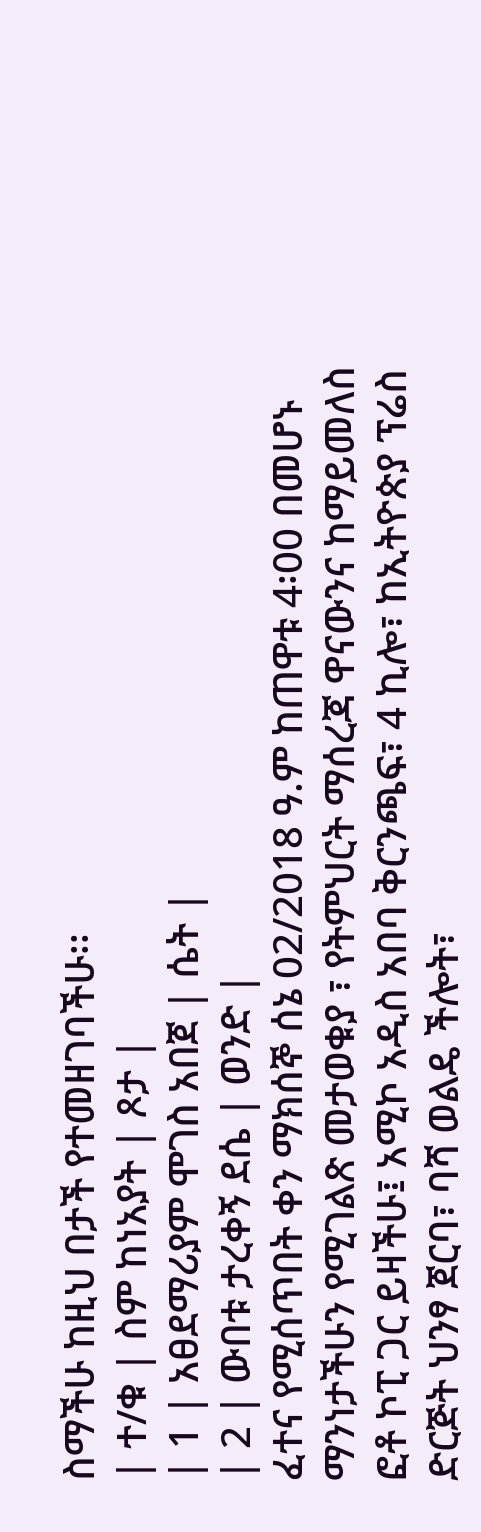ስማችሁ ከዚህ በታች የተመዘገባችሁ፡፡
| ተ/ቁ | ስም ከነአያት | ጾታ |
| 1 | አፀደማሪያም ሞገስ አበጀ | ሴት |
| 2 | ውበቱ ታረቀኝ ደሴ | ወንድ |
ፈተና የሚሰጥበት ቀን ማክሰኞ ሰኔ 02/2018 ዓ.ም ከጠዋቱ 4፡00 በመሆኑ ማንነታችሁን የሚገልጽ መታወቁያ ፣ የትምህርት ማሰረጃ ዋናውንና ከማይመለስ ፎቶ ኮፒ ጋር ይዛችሁ፤ አሚኮ አዲስ አበባ ቅርንጫፍ፣ 4 ኪሎ፣ ከኢትዮጵያ ፕሬስ ድርጅት ህንፃ ጀርባ፣ ባሻ ወልዴ ችሎት፣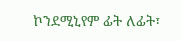ኮንደሚኒየም ፊት ለፊት፣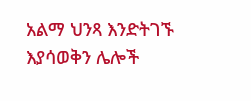አልማ ህንጻ እንድትገኙ እያሳወቅን ሌሎች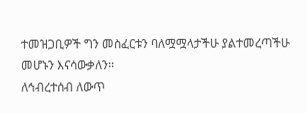ተመዝጋቢዎች ግን መስፈርቱን ባለሟሟላታችሁ ያልተመረጣችሁ መሆኑን እናሳውቃለን፡፡
ለኅብረተሰብ ለውጥ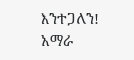እንተጋለን!
አማራ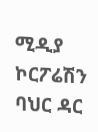ሚዲያ ኮርፖሬሽን
ባህር ዳር